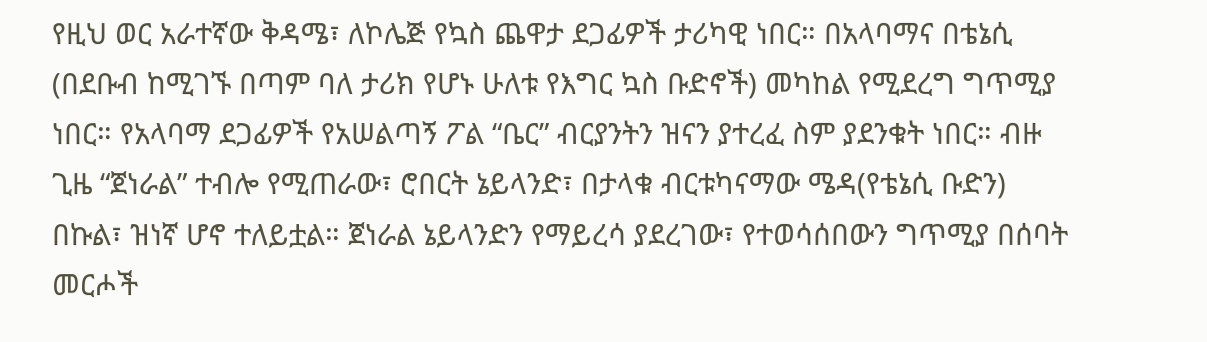የዚህ ወር አራተኛው ቅዳሜ፣ ለኮሌጅ የኳስ ጨዋታ ደጋፊዎች ታሪካዊ ነበር። በአላባማና በቴኔሲ (በደቡብ ከሚገኙ በጣም ባለ ታሪክ የሆኑ ሁለቱ የእግር ኳስ ቡድኖች) መካከል የሚደረግ ግጥሚያ ነበር። የአላባማ ደጋፊዎች የአሠልጣኝ ፖል “ቤር” ብርያንትን ዝናን ያተረፈ ስም ያደንቁት ነበር። ብዙ ጊዜ “ጀነራል” ተብሎ የሚጠራው፣ ሮበርት ኔይላንድ፣ በታላቁ ብርቱካናማው ሜዳ(የቴኔሲ ቡድን) በኩል፣ ዝነኛ ሆኖ ተለይቷል። ጀነራል ኔይላንድን የማይረሳ ያደረገው፣ የተወሳሰበውን ግጥሚያ በሰባት መርሖች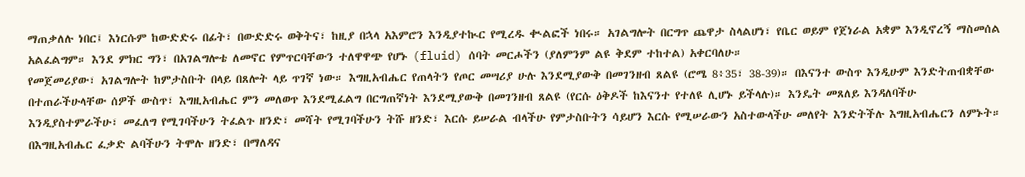ማጠቃለሉ ነበር፤ እነርሱም ከውድድሩ በፊት፣ በውድድሩ ወቅትና፣ ከዚያ በኋላ አእምሮን እንዲያተኲር የሚረዱ ቊልፎች ነበሩ። አገልግሎት በርግጥ ጨዋታ ስላልሆነ፣ የቤር ወይም የጀነራል አቋም እንዲኖረኝ ማስመሰል አልፈልግም። እንደ ምክር ግን፣ በአገልግሎቴ ለመኖር የምጥርባቸውን ተለዋዋጭ የሆኑ (fluid) ሰባት መርሖችን (ያለምንም ልዩ ቅደም ተከተል) አቀርባለሁ።
የመጀመሪያው፣ አገልግሎት ከምታስቡት በላይ በጸሎት ላይ ጥገኛ ነው። እግዚአብሔር የጠላትን የጦር መሣሪያ ሁሉ እንደሚያውቅ በመገንዘብ ጸልዩ (ሮሜ 8፥35፣ 38-39)። በእናንተ ውስጥ እንዲሁም እንድትጠብቋቸው በተጠራችሁላቸው ሰዎች ውስጥ፣ እግዚአብሔር ምን መለወጥ እንደሚፈልግ በርግጠኛነት እንደሚያውቅ በመገንዘብ ጸልዩ (የርሱ ዕቅዶች ከእናንተ የተለዩ ሊሆኑ ይችላሉ)። እንዴት መጸለይ እንዳለባችሁ እንዲያስተምራችሁ፣ መፈለግ የሚገባችሁን ትፈልጉ ዘንድ፣ መሻት የሚገባችሁን ትሹ ዘንድ፣ እርሱ ይሠራል ብላችሁ የምታስቡትን ሳይሆን እርሱ የሚሠራውን አስተውላችሁ መለየት እንድትችሉ እግዚአብሔርን ለምኑት። በእግዚአብሔር ፈቃድ ልባችሁን ትሞሉ ዘንድ፣ በማለዳና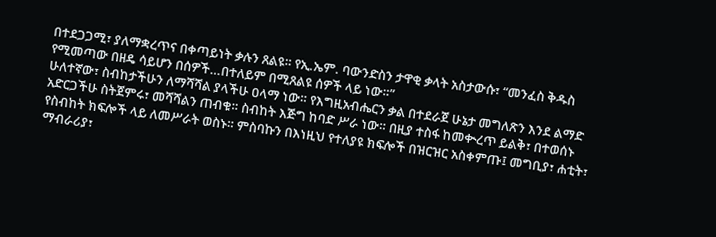በተደጋጋሚ፣ ያለማቋረጥና በቀጣይነት ቃሉን ጸልዩ። የኢ.ኤም. ባውንድስን ታዋቂ ቃላት አስታውሱ፣ “መንፈስ ቅዱስ የሚመጣው በዘዴ ሳይሆን በሰዎች…በተለይም በሚጸልዩ ሰዎች ላይ ነው።”
ሁለተኛው፣ ስብከታችሁን ለማሻሻል ያላችሁ ዐላማ ነው። የእግዚአብሔርን ቃል በተደራጀ ሁኔታ መግለጽን እንደ ልማድ አድርጋችሁ ስትጀምሩ፣ መሻሻልን ጠብቁ። ስብከት እጅግ ከባድ ሥራ ነው። በዚያ ተስፋ ከመቊረጥ ይልቅ፣ በተወሰኑ የስብከት ክፍሎች ላይ ለመሥራት ወስኑ። ምስባኩን በእነዚህ የተለያዩ ክፍሎች በዝርዝር አስቀምጡ፤ መግቢያ፣ ሐቲት፣ ማብራሪያ፣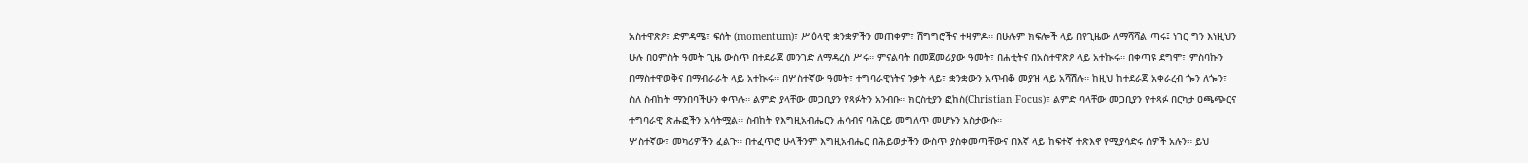አስተዋጽዖ፣ ድምዳሜ፣ ፍሰት (momentum)፣ ሥዕላዊ ቋንቋዎችን መጠቀም፣ ሽግግሮችና ተዛምዶ። በሁሉም ክፍሎች ላይ በየጊዜው ለማሻሻል ጣሩ፤ ነገር ግን እነዚህን ሁሉ በዐምስት ዓመት ጊዜ ውስጥ በተደራጀ መንገድ ለማዳረስ ሥሩ። ምናልባት በመጀመሪያው ዓመት፣ በሐቲትና በአስተዋጽዖ ላይ አተኲሩ። በቀጣዩ ደግሞ፣ ምስባኩን በማስተዋወቅና በማብራራት ላይ አተኲሩ። በሦስተኛው ዓመት፣ ተግባራዊነትና ንቃት ላይ፣ ቋንቋውን አጥብቆ መያዝ ላይ አሻሽሉ። ከዚህ ከተደራጀ አቀራረብ ጐን ለጐን፣ ስለ ስብከት ማንበባችሁን ቀጥሉ። ልምድ ያላቸው መጋቢያን የጻፉትን አንብቡ። ክርስቲያን ፎከስ(Christian Focus)፣ ልምድ ባላቸው መጋቢያን የተጻፉ በርካታ ዐጫጭርና ተግባራዊ ጽሑፎችን አሳትሟል። ስብከት የእግዚአብሔርን ሐሳብና ባሕርይ መግለጥ መሆኑን አስታውሱ።
ሦስተኛው፣ መካሪዎችን ፈልጉ። በተፈጥሮ ሁላችንም እግዚአብሔር በሕይወታችን ውስጥ ያስቀመጣቸውና በእኛ ላይ ከፍተኛ ተጽእኖ የሚያሳድሩ ሰዎች አሉን። ይህ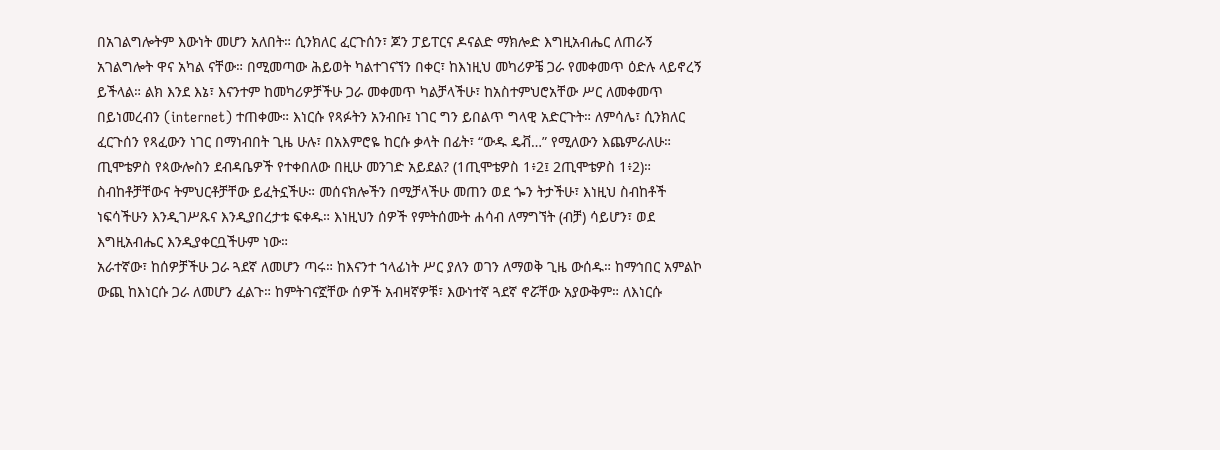በአገልግሎትም እውነት መሆን አለበት። ሲንክለር ፈርጉሰን፣ ጆን ፓይፐርና ዶናልድ ማክሎድ እግዚአብሔር ለጠራኝ አገልግሎት ዋና አካል ናቸው። በሚመጣው ሕይወት ካልተገናኘን በቀር፣ ከእነዚህ መካሪዎቼ ጋራ የመቀመጥ ዕድሉ ላይኖረኝ ይችላል። ልክ እንደ እኔ፣ እናንተም ከመካሪዎቻችሁ ጋራ መቀመጥ ካልቻላችሁ፣ ከአስተምህሮአቸው ሥር ለመቀመጥ በይነመረብን (internet) ተጠቀሙ። እነርሱ የጻፉትን አንብቡ፤ ነገር ግን ይበልጥ ግላዊ አድርጉት። ለምሳሌ፣ ሲንክለር ፈርጉሰን የጻፈውን ነገር በማነብበት ጊዜ ሁሉ፣ በአእምሮዬ ከርሱ ቃላት በፊት፣ “ውዱ ዴቭ…” የሚለውን እጨምራለሁ። ጢሞቴዎስ የጳውሎስን ደብዳቤዎች የተቀበለው በዚሁ መንገድ አይደል? (1ጢሞቴዎስ 1፥2፤ 2ጢሞቴዎስ 1፥2)። ስብከቶቻቸውና ትምህርቶቻቸው ይፈትኗችሁ። መሰናክሎችን በሚቻላችሁ መጠን ወደ ጐን ትታችሁ፣ እነዚህ ስብከቶች ነፍሳችሁን እንዲገሥጹና እንዲያበረታቱ ፍቀዱ። እነዚህን ሰዎች የምትሰሙት ሐሳብ ለማግኘት (ብቻ) ሳይሆን፣ ወደ እግዚአብሔር እንዲያቀርቧችሁም ነው።
አራተኛው፣ ከሰዎቻችሁ ጋራ ጓደኛ ለመሆን ጣሩ። ከእናንተ ኀላፊነት ሥር ያለን ወገን ለማወቅ ጊዜ ውሰዱ። ከማኅበር አምልኮ ውጪ ከእነርሱ ጋራ ለመሆን ፈልጉ። ከምትገናኟቸው ሰዎች አብዛኛዎቹ፣ እውነተኛ ጓደኛ ኖሯቸው አያውቅም። ለእነርሱ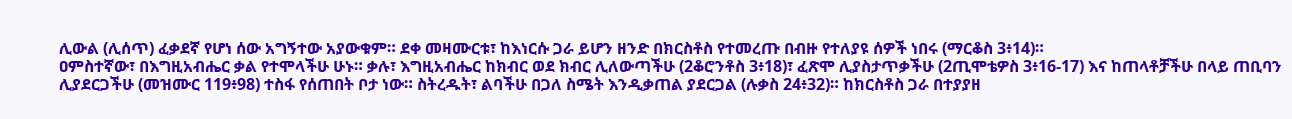ሊውል (ሊሰጥ) ፈቃደኛ የሆነ ሰው አግኝተው አያውቁም። ደቀ መዛሙርቱ፣ ከእነርሱ ጋራ ይሆን ዘንድ በክርስቶስ የተመረጡ በብዙ የተለያዩ ሰዎች ነበሩ (ማርቆስ 3፥14)።
ዐምስተኛው፣ በእግዚአብሔር ቃል የተሞላችሁ ሁኑ። ቃሉ፣ እግዚአብሔር ከክብር ወደ ክብር ሊለውጣችሁ (2ቆሮንቶስ 3፥18)፣ ፈጽሞ ሊያስታጥቃችሁ (2ጢሞቴዎስ 3፥16-17) እና ከጠላቶቻችሁ በላይ ጠቢባን ሊያደርጋችሁ (መዝሙር 119፥98) ተስፋ የሰጠበት ቦታ ነው። ስትረዱት፣ ልባችሁ በጋለ ስሜት እንዲቃጠል ያደርጋል (ሉቃስ 24፥32)። ከክርስቶስ ጋራ በተያያዘ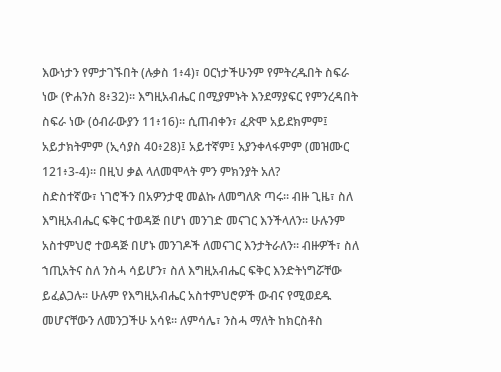እውነታን የምታገኙበት (ሉቃስ 1፥4)፣ ዐርነታችሁንም የምትረዱበት ስፍራ ነው (ዮሐንስ 8፥32)። እግዚአብሔር በሚያምኑት እንደማያፍር የምንረዳበት ስፍራ ነው (ዕብራውያን 11፥16)። ሲጠብቀን፣ ፈጽሞ አይደክምም፤ አይታክትምም (ኢሳያስ 40፥28)፤ አይተኛም፤ አያንቀላፋምም (መዝሙር 121፥3-4)። በዚህ ቃል ላለመሞላት ምን ምክንያት አለ?
ስድስተኛው፣ ነገሮችን በአዎንታዊ መልኩ ለመግለጽ ጣሩ። ብዙ ጊዜ፣ ስለ እግዚአብሔር ፍቅር ተወዳጅ በሆነ መንገድ መናገር እንችላለን። ሁሉንም አስተምህሮ ተወዳጅ በሆኑ መንገዶች ለመናገር እንታትራለን። ብዙዎች፣ ስለ ኀጢአትና ስለ ንስሓ ሳይሆን፣ ስለ እግዚአብሔር ፍቅር እንድትነግሯቸው ይፈልጋሉ። ሁሉም የእግዚአብሔር አስተምህሮዎች ውብና የሚወደዱ መሆናቸውን ለመንጋችሁ አሳዩ። ለምሳሌ፣ ንስሓ ማለት ከክርስቶስ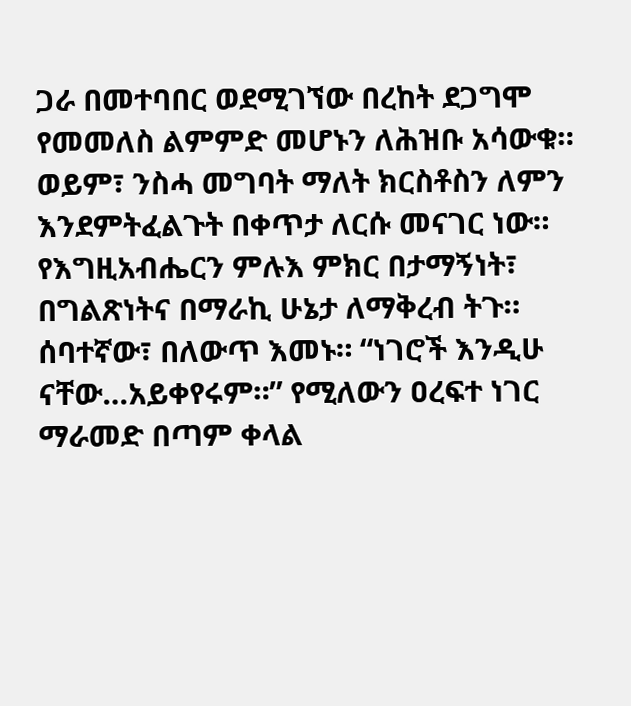ጋራ በመተባበር ወደሚገኘው በረከት ደጋግሞ የመመለስ ልምምድ መሆኑን ለሕዝቡ አሳውቁ። ወይም፣ ንስሓ መግባት ማለት ክርስቶስን ለምን እንደምትፈልጉት በቀጥታ ለርሱ መናገር ነው። የእግዚአብሔርን ምሉእ ምክር በታማኝነት፣ በግልጽነትና በማራኪ ሁኔታ ለማቅረብ ትጉ።
ሰባተኛው፣ በለውጥ እመኑ። “ነገሮች እንዲሁ ናቸው…አይቀየሩም።” የሚለውን ዐረፍተ ነገር ማራመድ በጣም ቀላል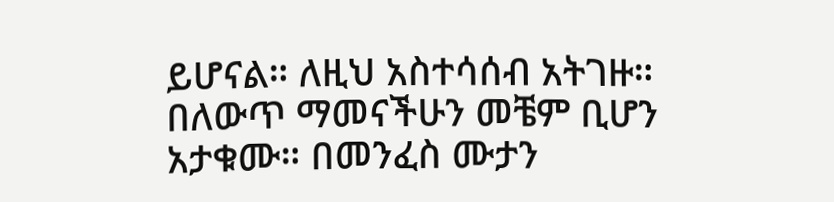ይሆናል። ለዚህ አስተሳሰብ አትገዙ። በለውጥ ማመናችሁን መቼም ቢሆን አታቁሙ። በመንፈስ ሙታን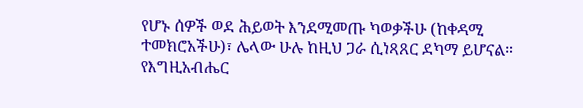የሆኑ ሰዎች ወደ ሕይወት እንደሚመጡ ካወቃችሁ (ከቀዳሚ ተመክሮአችሁ)፣ ሌላው ሁሉ ከዚህ ጋራ ሲነጻጸር ደካማ ይሆናል። የእግዚአብሔር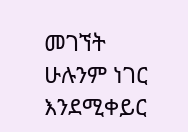መገኘት ሁሉንም ነገር እንደሚቀይር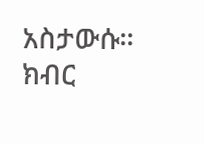አስታውሱ። ክብር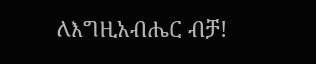ለእግዚአብሔር ብቻ!